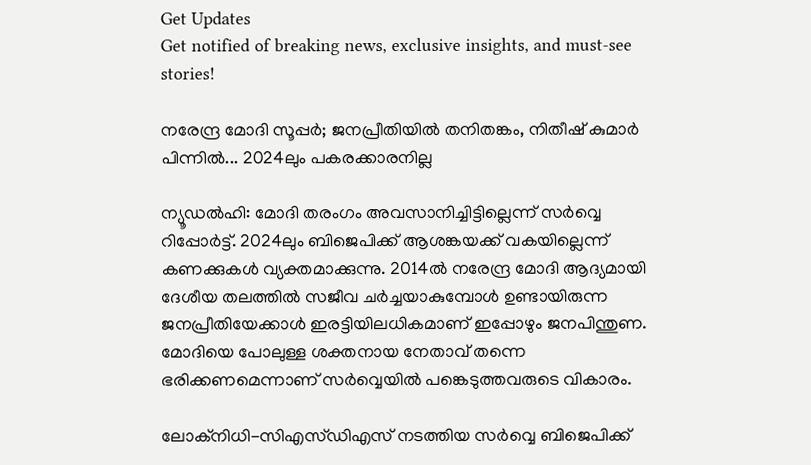Get Updates
Get notified of breaking news, exclusive insights, and must-see stories!

നരേന്ദ്ര മോദി സൂപ്പര്‍; ജനപ്രീതിയില്‍ തനിതങ്കം, നിതീഷ് കുമാര്‍ പിന്നില്‍... 2024ലും പകരക്കാരനില്ല

ന്യൂഡല്‍ഹി: മോദി തരംഗം അവസാനിച്ചിട്ടില്ലെന്ന് സര്‍വ്വെ റിപ്പോര്‍ട്ട്. 2024ലും ബിജെപിക്ക് ആശങ്കയക്ക് വകയില്ലെന്ന് കണക്കുകള്‍ വ്യക്തമാക്കുന്നു. 2014ല്‍ നരേന്ദ്ര മോദി ആദ്യമായി ദേശീയ തലത്തില്‍ സജീവ ചര്‍ച്ചയാകുമ്പോള്‍ ഉണ്ടായിരുന്ന ജനപ്രീതിയേക്കാള്‍ ഇരട്ടിയിലധികമാണ് ഇപ്പോഴും ജനപിന്തുണ. മോദിയെ പോലുള്ള ശക്തനായ നേതാവ് തന്നെ ഭരിക്കണമെന്നാണ് സര്‍വ്വെയില്‍ പങ്കെടുത്തവരുടെ വികാരം.

ലോക്‌നിധി-സിഎസ്ഡിഎസ് നടത്തിയ സര്‍വ്വെ ബിജെപിക്ക്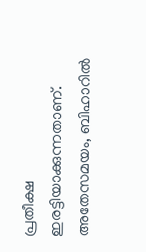പ്രതീക്ഷ ഇരട്ടിയാക്കുന്നതാണ്. അതേസമയം, ബിഹാറില്‍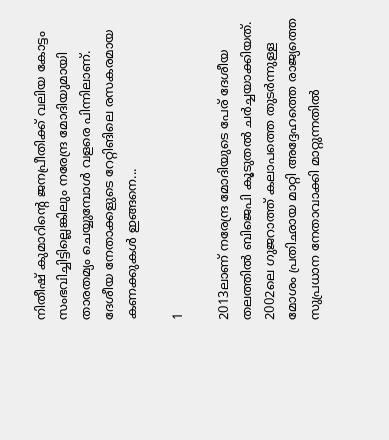നിതീഷ് കുമാറിന്റെ ജനപ്രീതിക്ക് വലിയ കോട്ടം സംഭവിച്ചിട്ടില്ലെങ്കിലും നരേന്ദ്ര മോദിയുമായി താരതമ്യം ചെയ്യുമ്പോള്‍ വളരെ പിന്നിലാണ്. ദേശീയ നേതാക്കളുടെ റേറ്റിങിലെ രസകരമായ കണക്കുകള്‍ ഇങ്ങനെ...

1

2013ലാണ് നരേന്ദ്ര മോദിയുടെ പേര് ദേശീയ തലത്തില്‍ ബിജെപി കൂടുതല്‍ ചര്‍ച്ചയാക്കിയത്. 2002ലെ ഗുജറാത്ത് കലാപത്തെ തുടര്‍ന്നുള്ള മോശം പ്രതിഛായ മാറ്റി അദ്ദേഹത്തെ രാജ്യത്തെ സുപ്രധാന നേതാവാക്കി മാറ്റുന്നതില്‍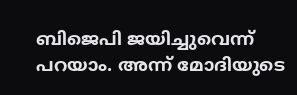ബിജെപി ജയിച്ചുവെന്ന് പറയാം. അന്ന് മോദിയുടെ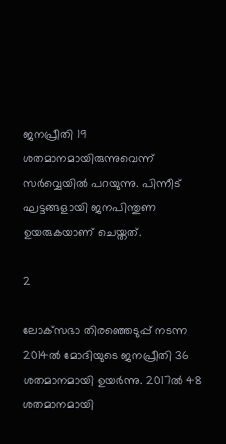ജനപ്രീതി 19 ശതമാനമായിരുന്നുവെന്ന് സര്‍വ്വെയില്‍ പറയുന്നു. പിന്നീട് ഘട്ടങ്ങളായി ജനപിന്തുണ ഉയരുകയാണ് ചെയ്തത്.

2

ലോക്‌സഭാ തിരഞ്ഞെടുപ്പ് നടന്ന 2014ല്‍ മോദിയുടെ ജനപ്രീതി 36 ശതമാനമായി ഉയര്‍ന്നു. 2017ല്‍ 48 ശതമാനമായി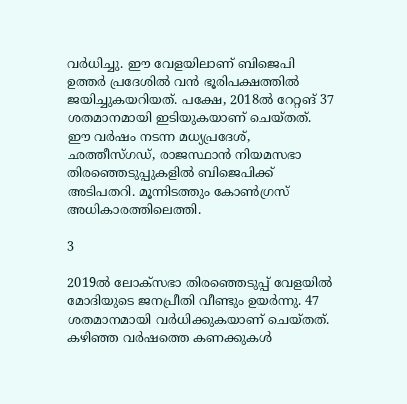വര്‍ധിച്ചു. ഈ വേളയിലാണ് ബിജെപി ഉത്തര്‍ പ്രദേശില്‍ വന്‍ ഭൂരിപക്ഷത്തില്‍ ജയിച്ചുകയറിയത്. പക്ഷേ, 2018ല്‍ റേറ്റങ് 37 ശതമാനമായി ഇടിയുകയാണ് ചെയ്തത്. ഈ വര്‍ഷം നടന്ന മധ്യപ്രദേശ്, ഛത്തീസ്ഗഡ്, രാജസ്ഥാന്‍ നിയമസഭാ തിരഞ്ഞെടുപ്പുകളില്‍ ബിജെപിക്ക് അടിപതറി. മൂന്നിടത്തും കോണ്‍ഗ്രസ് അധികാരത്തിലെത്തി.

3

2019ല്‍ ലോക്‌സഭാ തിരഞ്ഞെടുപ്പ് വേളയില്‍ മോദിയുടെ ജനപ്രീതി വീണ്ടും ഉയര്‍ന്നു. 47 ശതമാനമായി വര്‍ധിക്കുകയാണ് ചെയ്തത്. കഴിഞ്ഞ വര്‍ഷത്തെ കണക്കുകള്‍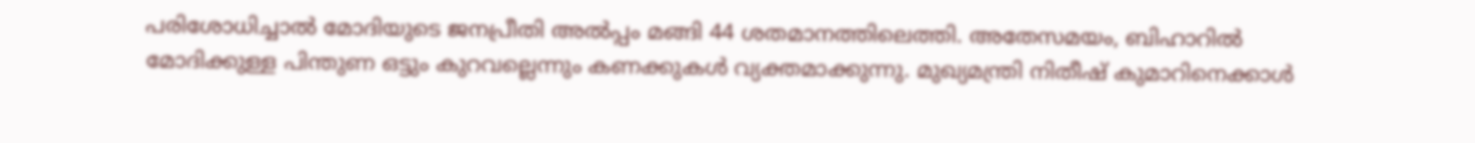പരിശോധിച്ചാല്‍ മോദിയുടെ ജനപ്രീതി അല്‍പ്പം മങ്ങി 44 ശതമാനത്തിലെത്തി. അതേസമയം, ബിഹാറില്‍ മോദിക്കുള്ള പിന്തുണ ഒട്ടും കുറവല്ലെന്നും കണക്കുകള്‍ വ്യക്തമാക്കുന്നു. മുഖ്യമന്ത്രി നിതീഷ് കുമാറിനെക്കാള്‍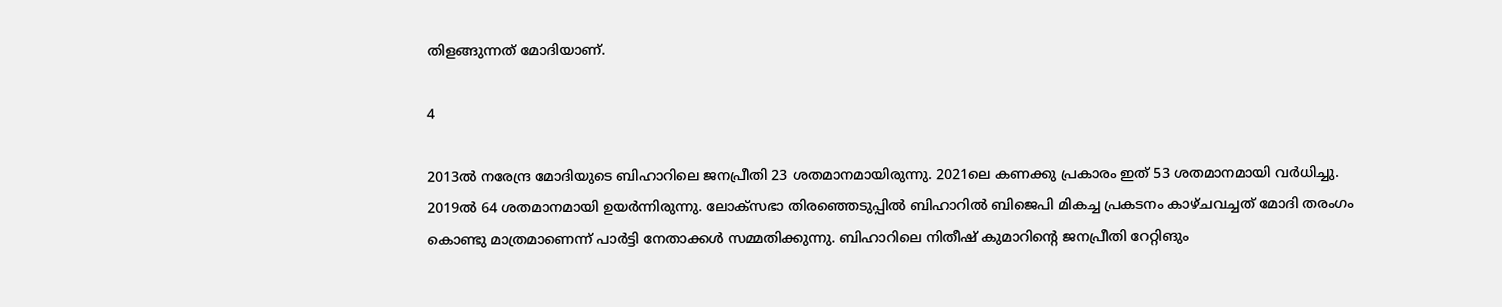തിളങ്ങുന്നത് മോദിയാണ്.

4

2013ല്‍ നരേന്ദ്ര മോദിയുടെ ബിഹാറിലെ ജനപ്രീതി 23 ശതമാനമായിരുന്നു. 2021ലെ കണക്കു പ്രകാരം ഇത് 53 ശതമാനമായി വര്‍ധിച്ചു. 2019ല്‍ 64 ശതമാനമായി ഉയര്‍ന്നിരുന്നു. ലോക്‌സഭാ തിരഞ്ഞെടുപ്പില്‍ ബിഹാറില്‍ ബിജെപി മികച്ച പ്രകടനം കാഴ്ചവച്ചത് മോദി തരംഗം കൊണ്ടു മാത്രമാണെന്ന് പാര്‍ട്ടി നേതാക്കള്‍ സമ്മതിക്കുന്നു. ബിഹാറിലെ നിതീഷ് കുമാറിന്റെ ജനപ്രീതി റേറ്റിങും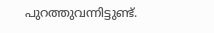പുറത്തുവന്നിട്ടുണ്ട്.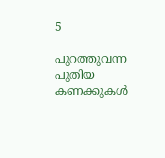5

പുറത്തുവന്ന പുതിയ കണക്കുകള്‍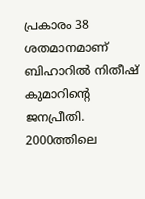പ്രകാരം 38 ശതമാനമാണ് ബിഹാറില്‍ നിതീഷ് കുമാറിന്റെ ജനപ്രീതി. 2000ത്തിലെ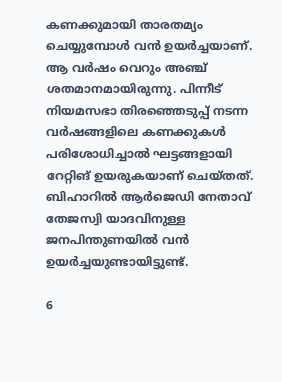കണക്കുമായി താരതമ്യം ചെയ്യുമ്പോള്‍ വന്‍ ഉയര്‍ച്ചയാണ്. ആ വര്‍ഷം വെറും അഞ്ച് ശതമാനമായിരുന്നു. പിന്നീട് നിയമസഭാ തിരഞ്ഞെടുപ്പ് നടന്ന വര്‍ഷങ്ങളിലെ കണക്കുകള്‍ പരിശോധിച്ചാല്‍ ഘട്ടങ്ങളായി റേറ്റിങ് ഉയരുകയാണ് ചെയ്തത്. ബിഹാറില്‍ ആര്‍ജെഡി നേതാവ് തേജസ്വി യാദവിനുള്ള ജനപിന്തുണയില്‍ വന്‍ ഉയര്‍ച്ചയുണ്ടായിട്ടുണ്ട്.

6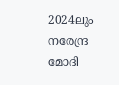2024ലും നരേന്ദ്ര മോദി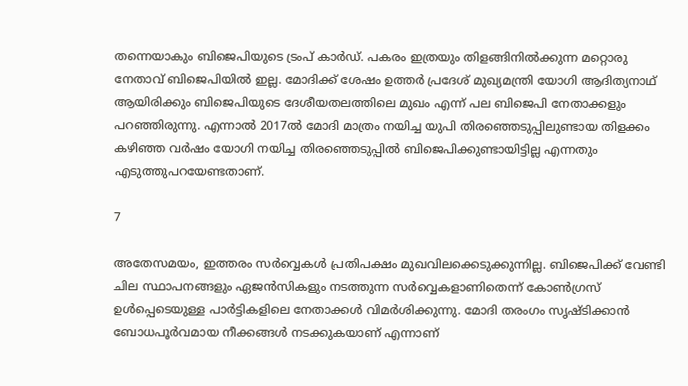തന്നെയാകും ബിജെപിയുടെ ട്രംപ് കാര്‍ഡ്. പകരം ഇത്രയും തിളങ്ങിനില്‍ക്കുന്ന മറ്റൊരു നേതാവ് ബിജെപിയില്‍ ഇല്ല. മോദിക്ക് ശേഷം ഉത്തര്‍ പ്രദേശ് മുഖ്യമന്ത്രി യോഗി ആദിത്യനാഥ് ആയിരിക്കും ബിജെപിയുടെ ദേശീയതലത്തിലെ മുഖം എന്ന് പല ബിജെപി നേതാക്കളും പറഞ്ഞിരുന്നു. എന്നാല്‍ 2017ല്‍ മോദി മാത്രം നയിച്ച യുപി തിരഞ്ഞെടുപ്പിലുണ്ടായ തിളക്കം കഴിഞ്ഞ വര്‍ഷം യോഗി നയിച്ച തിരഞ്ഞെടുപ്പില്‍ ബിജെപിക്കുണ്ടായിട്ടില്ല എന്നതും എടുത്തുപറയേണ്ടതാണ്.

7

അതേസമയം, ഇത്തരം സര്‍വ്വെകള്‍ പ്രതിപക്ഷം മുഖവിലക്കെടുക്കുന്നില്ല. ബിജെപിക്ക് വേണ്ടി ചില സ്ഥാപനങ്ങളും ഏജന്‍സികളും നടത്തുന്ന സര്‍വ്വെകളാണിതെന്ന് കോണ്‍ഗ്രസ് ഉള്‍പ്പെടെയുള്ള പാര്‍ട്ടികളിലെ നേതാക്കള്‍ വിമര്‍ശിക്കുന്നു. മോദി തരംഗം സൃഷ്ടിക്കാന്‍ ബോധപൂര്‍വമായ നീക്കങ്ങള്‍ നടക്കുകയാണ് എന്നാണ്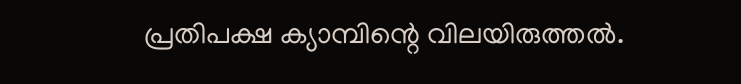പ്രതിപക്ഷ ക്യാമ്പിന്റെ വിലയിരുത്തല്‍.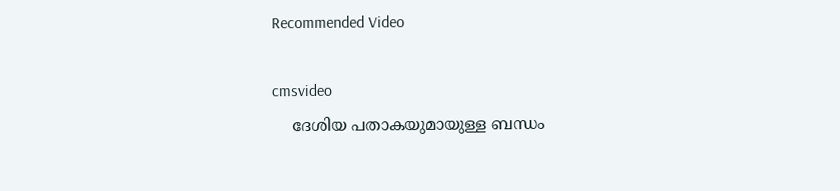Recommended Video

cmsvideo
    ദേശിയ പതാകയുമായുള്ള ബന്ധം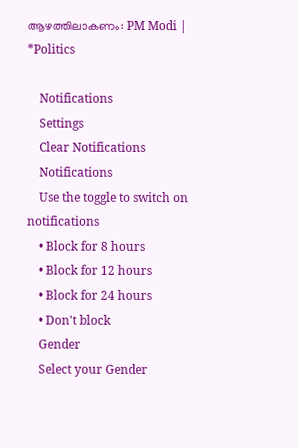ആഴത്തിലാകണം: PM Modi | *Politics

    Notifications
    Settings
    Clear Notifications
    Notifications
    Use the toggle to switch on notifications
    • Block for 8 hours
    • Block for 12 hours
    • Block for 24 hours
    • Don't block
    Gender
    Select your Gender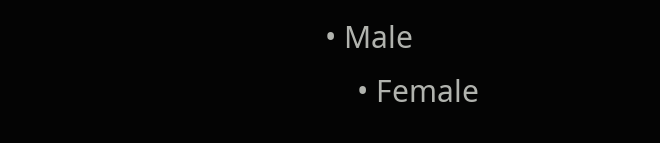• Male
    • Female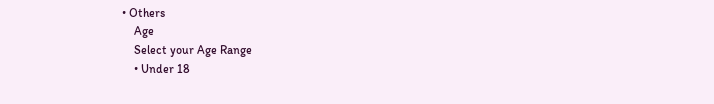• Others
    Age
    Select your Age Range
    • Under 18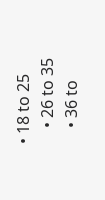• 18 to 25
    • 26 to 35
    • 36 to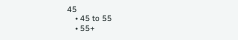45
    • 45 to 55
    • 55+